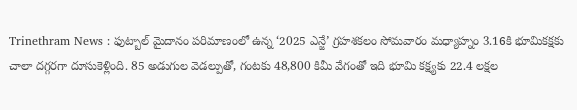Trinethram News : ఫుట్బాల్ మైదానం పరిమాణంలో ఉన్న ‘2025 ఎన్జే’ గ్రహశకలం సోమవారం మధ్యాహ్నం 3.16కి భూమికక్షకు చాలా దగ్గరగా దూసుకెళ్లింది. 85 అడుగుల వెడల్పుతో, గంటకు 48,800 కిమీ వేగంతో ఇది భూమి కక్ష్యకు 22.4 లక్షల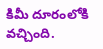కిమీ దూరంలోకి వచ్చింది.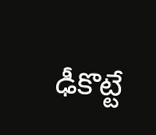ఢీకొట్టే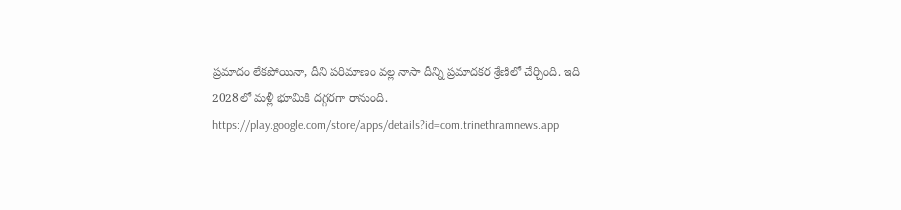ప్రమాదం లేకపోయినా, దీని పరిమాణం వల్ల నాసా దీన్ని ప్రమాదకర శ్రేణిలో చేర్చింది. ఇది 2028లో మళ్లీ భూమికి దగ్గరగా రానుంది.
https://play.google.com/store/apps/details?id=com.trinethramnews.app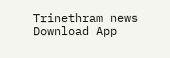Trinethram news
Download App